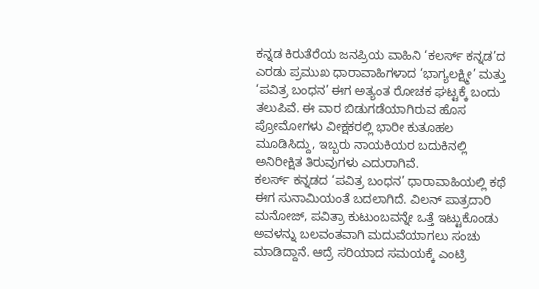ಕನ್ನಡ ಕಿರುತೆರೆಯ ಜನಪ್ರಿಯ ವಾಹಿನಿ ‘ಕಲರ್ಸ್ ಕನ್ನಡ’ದ ಎರಡು ಪ್ರಮುಖ ಧಾರಾವಾಹಿಗಳಾದ ‘ಭಾಗ್ಯಲಕ್ಷ್ಮೀ’ ಮತ್ತು ‘ಪವಿತ್ರ ಬಂಧನ’ ಈಗ ಅತ್ಯಂತ ರೋಚಕ ಘಟ್ಟಕ್ಕೆ ಬಂದು ತಲುಪಿವೆ. ಈ ವಾರ ಬಿಡುಗಡೆಯಾಗಿರುವ ಹೊಸ ಪ್ರೋಮೋಗಳು ವೀಕ್ಷಕರಲ್ಲಿ ಭಾರೀ ಕುತೂಹಲ ಮೂಡಿಸಿದ್ದು, ಇಬ್ಬರು ನಾಯಕಿಯರ ಬದುಕಿನಲ್ಲಿ ಅನಿರೀಕ್ಷಿತ ತಿರುವುಗಳು ಎದುರಾಗಿವೆ.
ಕಲರ್ಸ್ ಕನ್ನಡದ ‘ಪವಿತ್ರ ಬಂಧನ’ ಧಾರಾವಾಹಿಯಲ್ಲಿ ಕಥೆ ಈಗ ಸುನಾಮಿಯಂತೆ ಬದಲಾಗಿದೆ. ವಿಲನ್ ಪಾತ್ರದಾರಿ ಮನೋಜ್, ಪವಿತ್ರಾ ಕುಟುಂಬವನ್ನೇ ಒತ್ತೆ ಇಟ್ಟುಕೊಂಡು ಅವಳನ್ನು ಬಲವಂತವಾಗಿ ಮದುವೆಯಾಗಲು ಸಂಚು ಮಾಡಿದ್ದಾನೆ. ಆದ್ರೆ ಸರಿಯಾದ ಸಮಯಕ್ಕೆ ಎಂಟ್ರಿ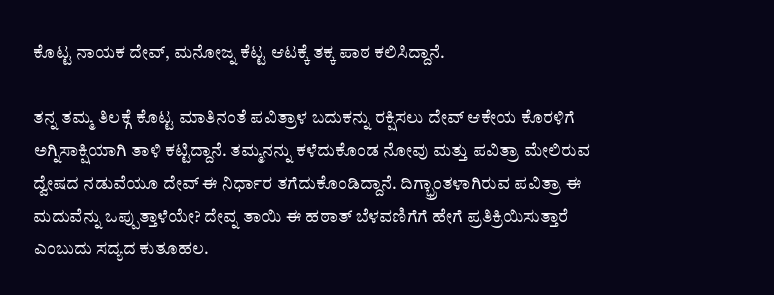ಕೊಟ್ಟ ನಾಯಕ ದೇವ್, ಮನೋಜ್ನ ಕೆಟ್ಟ ಆಟಕ್ಕೆ ತಕ್ಕ ಪಾಠ ಕಲಿಸಿದ್ದಾನೆ.

ತನ್ನ ತಮ್ಮ ತಿಲಕ್ಗೆ ಕೊಟ್ಟ ಮಾತಿನಂತೆ ಪವಿತ್ರಾಳ ಬದುಕನ್ನು ರಕ್ಷಿಸಲು ದೇವ್ ಆಕೇಯ ಕೊರಳಿಗೆ ಅಗ್ನಿಸಾಕ್ಷಿಯಾಗಿ ತಾಳಿ ಕಟ್ಟಿದ್ದಾನೆ. ತಮ್ಮನನ್ನು ಕಳೆದುಕೊಂಡ ನೋವು ಮತ್ತು ಪವಿತ್ರಾ ಮೇಲಿರುವ ದ್ವೇಷದ ನಡುವೆಯೂ ದೇವ್ ಈ ನಿರ್ಧಾರ ತಗೆದುಕೊಂಡಿದ್ದಾನೆ. ದಿಗ್ಭ್ರಾಂತಳಾಗಿರುವ ಪವಿತ್ರಾ ಈ ಮದುವೆನ್ನು ಒಪ್ಪುತ್ತಾಳೆಯೇ? ದೇವ್ನ ತಾಯಿ ಈ ಹಠಾತ್ ಬೆಳವಣಿಗೆಗೆ ಹೇಗೆ ಪ್ರತಿಕ್ರಿಯಿಸುತ್ತಾರೆ ಎಂಬುದು ಸದ್ಯದ ಕುತೂಹಲ.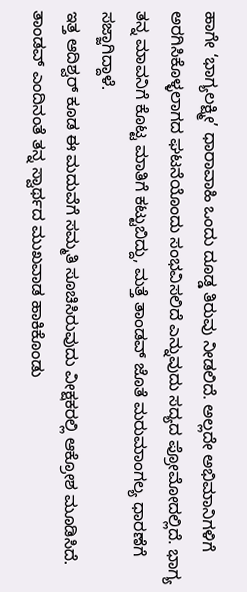ಹಾಗೇ ‘ಭಾಗ್ಯಲಕ್ಷ್ಮೀ’ ಧಾರಾವಾಹಿ ಒಂದು ದೂಡ್ಡ ತಿರುವು ನೀಡಲಿದೆ. ಅಲ್ಲದೇ ಅಭಿಮಾನಿಗಳಿಗೆ ಅರಗಿಸಿಕೊಳ್ಳಲಾಗದ ಘಟನೆಯೊಂದು ಸಂಭವಿಸಲಿದೆ ಎನ್ನುವುದು ಸದ್ಯದ ಪ್ರೋಮೋದಲ್ಲಿದೆ. ಭಾಗ್ಯ ತನ್ನ ಮಾವನಿಗೆ ಕೊಟ್ಟ ಮಾತಿಗೆ ಕಟ್ಟುಬಿದ್ದು, ಮತ್ತೆ ತಾಂಡವ್ ಜೊತೆ ಮರುಮಾಂಗಲ್ಯ ಧಾರಣೆಗೆ ಸಜ್ಜಾಗಿದ್ದಾಳೆ.
ಇತ್ತ ಆದಿಶ್ವರ್ ಕೂಡ ಈ ಮದುವೆಗೆ ಸಮ್ಮತಿ ಸೂಚಿಸಿರುವುದು ವೀಕ್ಷಕರಲ್ಲಿ ಆಕ್ರೋಶ ಮೂಡಿಸಿದೆ. ತಾಂಡವ್ ಎಂದಿನಂತೆ ತನ್ನ ಸ್ವಾರ್ಥದ ಮುಖವಾಡ ಹಾಕಿಕೊಂಡು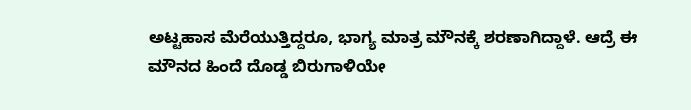ಅಟ್ಟಹಾಸ ಮೆರೆಯುತ್ತಿದ್ದರೂ, ಭಾಗ್ಯ ಮಾತ್ರ ಮೌನಕ್ಕೆ ಶರಣಾಗಿದ್ದಾಳೆ. ಆದ್ರೆ ಈ ಮೌನದ ಹಿಂದೆ ದೊಡ್ಡ ಬಿರುಗಾಳಿಯೇ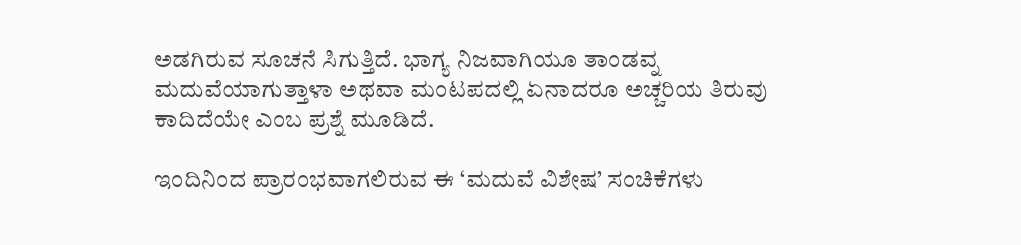ಅಡಗಿರುವ ಸೂಚನೆ ಸಿಗುತ್ತಿದೆ. ಭಾಗ್ಯ ನಿಜವಾಗಿಯೂ ತಾಂಡವ್ನ ಮದುವೆಯಾಗುತ್ತಾಳಾ ಅಥವಾ ಮಂಟಪದಲ್ಲಿ ಏನಾದರೂ ಅಚ್ಚರಿಯ ತಿರುವು ಕಾದಿದೆಯೇ ಎಂಬ ಪ್ರಶ್ನೆ ಮೂಡಿದೆ.

ಇಂದಿನಿಂದ ಪ್ರಾರಂಭವಾಗಲಿರುವ ಈ ‘ಮದುವೆ ವಿಶೇಷ’ ಸಂಚಿಕೆಗಳು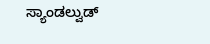ಸ್ಯಾಂಡಲ್ವುಡ್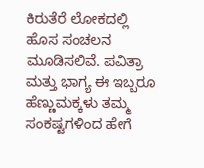ಕಿರುತೆರೆ ಲೋಕದಲ್ಲಿ ಹೊಸ ಸಂಚಲನ ಮೂಡಿಸಲಿವೆ. ಪವಿತ್ರಾ ಮತ್ತು ಭಾಗ್ಯ ಈ ಇಬ್ಬರೂ ಹೆಣ್ಣುಮಕ್ಕಳು ತಮ್ಮ ಸಂಕಷ್ಟಗಳಿಂದ ಹೇಗೆ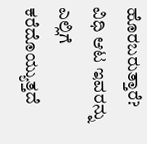ಹೊರಬರುತ್ತಾರೆ? ವಿಧಿ ಆಟ ಇವರನ್ನು ಎಲ್ಲಿಗೆ ಕರೆದೊಯ್ಯುತ್ತದೆ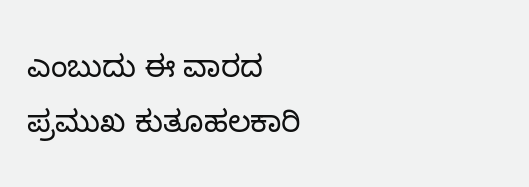ಎಂಬುದು ಈ ವಾರದ ಪ್ರಮುಖ ಕುತೂಹಲಕಾರಿ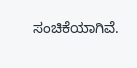ಸಂಚಿಕೆಯಾಗಿವೆ.